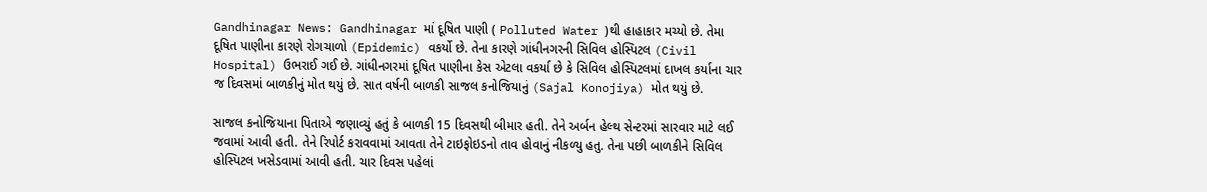Gandhinagar News: Gandhinagar માં દૂષિત પાણી ( Polluted Water )થી હાહાકાર મચ્યો છે. તેમા દૂષિત પાણીના કારણે રોગચાળો (Epidemic) વકર્યો છે. તેના કારણે ગાંધીનગરની સિવિલ હોસ્પિટલ (Civil Hospital) ઉભરાઈ ગઈ છે. ગાંધીનગરમાં દૂષિત પાણીના કેસ એટલા વકર્યા છે કે સિવિલ હોસ્પિટલમાં દાખલ કર્યાના ચાર જ દિવસમાં બાળકીનું મોત થયું છે. સાત વર્ષની બાળકી સાજલ કનોજિયાનું (Sajal Konojiya) મોત થયું છે.

સાજલ કનોજિયાના પિતાએ જણાવ્યું હતું કે બાળકી 15 દિવસથી બીમાર હતી. તેને અર્બન હેલ્થ સેન્ટરમાં સારવાર માટે લઈ જવામાં આવી હતી. તેને રિપોર્ટ કરાવવામાં આવતા તેને ટાઇફોઇડનો તાવ હોવાનું નીકળ્યુ હતુ. તેના પછી બાળકીને સિવિલ હોસ્પિટલ ખસેડવામાં આવી હતી. ચાર દિવસ પહેલાં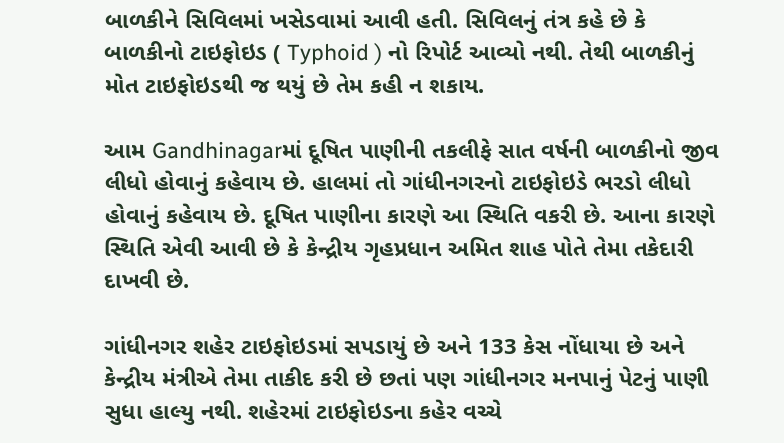બાળકીને સિવિલમાં ખસેડવામાં આવી હતી. સિવિલનું તંત્ર કહે છે કે બાળકીનો ટાઇફોઇડ ( Typhoid ) નો રિપોર્ટ આવ્યો નથી. તેથી બાળકીનું મોત ટાઇફોઇડથી જ થયું છે તેમ કહી ન શકાય.

આમ Gandhinagarમાં દૂષિત પાણીની તકલીફે સાત વર્ષની બાળકીનો જીવ લીધો હોવાનું કહેવાય છે. હાલમાં તો ગાંધીનગરનો ટાઇફોઇડે ભરડો લીધો હોવાનું કહેવાય છે. દૂષિત પાણીના કારણે આ સ્થિતિ વકરી છે. આના કારણે સ્થિતિ એવી આવી છે કે કેન્દ્રીય ગૃહપ્રધાન અમિત શાહ પોતે તેમા તકેદારી દાખવી છે.

ગાંધીનગર શહેર ટાઇફોઇડમાં સપડાયું છે અને 133 કેસ નોંધાયા છે અને કેન્દ્રીય મંત્રીએ તેમા તાકીદ કરી છે છતાં પણ ગાંધીનગર મનપાનું પેટનું પાણી સુધા હાલ્યુ નથી. શહેરમાં ટાઇફોઇડના કહેર વચ્ચે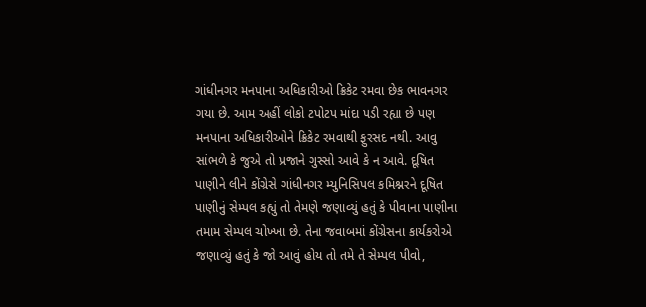ગાંધીનગર મનપાના અધિકારીઓ ક્રિકેટ રમવા છેક ભાવનગર ગયા છે. આમ અહીં લોકો ટપોટપ માંદા પડી રહ્યા છે પણ મનપાના અધિકારીઓને ક્રિકેટ રમવાથી ફુરસદ નથી. આવુ સાંભળે કે જુએ તો પ્રજાને ગુસ્સો આવે કે ન આવે. દૂષિત પાણીને લીને કોંગ્રેસે ગાંધીનગર મ્યુનિસિપલ કમિશ્નરને દૂષિત પાણીનું સેમ્પલ કહ્યું તો તેમણે જણાવ્યું હતું કે પીવાના પાણીના તમામ સેમ્પલ ચોખ્ખા છે. તેના જવાબમાં કોંગ્રેસના કાર્યકરોએ જણાવ્યું હતું કે જો આવું હોય તો તમે તે સેમ્પલ પીવો,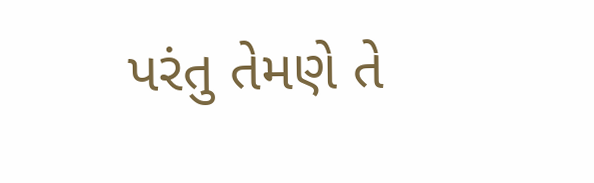પરંતુ તેમણે તે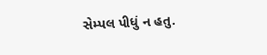સેમ્પલ પીધું ન હતુ.